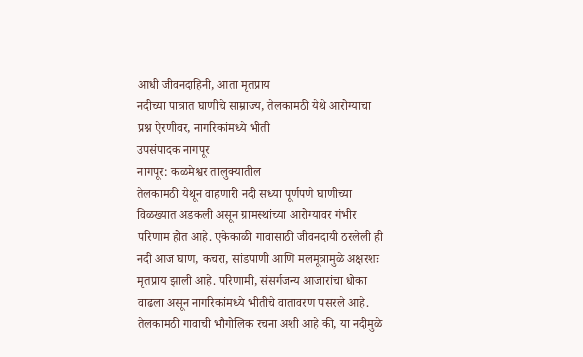आधी जीवनदाहिनी, आता मृतप्राय
नदीच्या पात्रात घाणीचे साम्राज्य, तेलकामठी येथे आरोग्याचा प्रश्न ऐरणीवर, नागरिकांमध्ये भीती
उपसंपादक नागपूर
नागपूर: कळमेश्वर तालुक्यातील
तेलकामठी येथून वाहणारी नदी सध्या पूर्णपणे घाणीच्या विळख्यात अडकली असून ग्रामस्थांच्या आरोग्यावर गंभीर परिणाम होत आहे. एकेकाळी गावासाठी जीवनदायी ठरलेली ही नदी आज घाण, कचरा, सांडपाणी आणि मलमूत्रामुळे अक्षरशः मृतप्राय झाली आहे. परिणामी, संसर्गजन्य आजारांचा धोका वाढला असून नागरिकांमध्ये भीतीचे वातावरण पसरले आहे.
तेलकामठी गावाची भौगोलिक रचना अशी आहे की, या नदीमुळे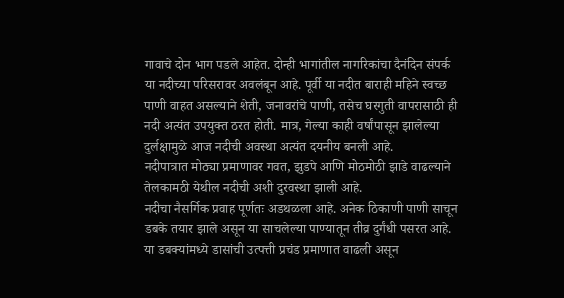गावाचे दोन भाग पडले आहेत. दोन्ही भागांतील नागरिकांचा दैनंदिन संपर्क या नदीच्या परिसरावर अवलंबून आहे. पूर्वी या नदीत बाराही महिने स्वच्छ पाणी वाहत असल्याने शेती, जनावरांचे पाणी, तसेच घरगुती वापरासाठी ही नदी अत्यंत उपयुक्त ठरत होती. मात्र, गेल्या काही वर्षांपासून झालेल्या दुर्लक्षामुळे आज नदीची अवस्था अत्यंत दयनीय बनली आहे.
नदीपात्रात मोठ्या प्रमाणावर गवत, झुडपे आणि मोठमोठी झाडे वाढल्याने
तेलकामठी येथील नदीची अशी दुरवस्था झाली आहे.
नदीचा नैसर्गिक प्रवाह पूर्णतः अडथळला आहे. अनेक ठिकाणी पाणी साचून डबके तयार झाले असून या साचलेल्या पाण्यातून तीव्र दुर्गंधी पसरत आहे. या डबक्यांमध्ये डासांची उत्पत्ती प्रचंड प्रमाणात वाढली असून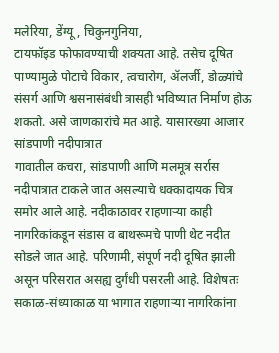मलेरिया, डेंग्यू, चिकुनगुनिया,
टायफॉइड फोफावण्याची शक्यता आहे. तसेच दूषित पाण्यामुळे पोटाचे विकार, त्वचारोग, ॲलर्जी, डोळ्यांचे संसर्ग आणि श्वसनासंबंधी त्रासही भविष्यात निर्माण होऊ शकतो. असे जाणकारांचे मत आहे. यासारख्या आजार
सांडपाणी नदीपात्रात
गावातील कचरा, सांडपाणी आणि मलमूत्र सर्रास नदीपात्रात टाकले जात असल्याचे धक्कादायक चित्र समोर आले आहे. नदीकाठावर राहणाऱ्या काही नागरिकांकडून संडास व बाथरूमचे पाणी थेट नदीत सोडले जात आहे. परिणामी, संपूर्ण नदी दूषित झाली असून परिसरात असह्य दुर्गंधी पसरली आहे. विशेषतः सकाळ-संध्याकाळ या भागात राहणाऱ्या नागरिकांना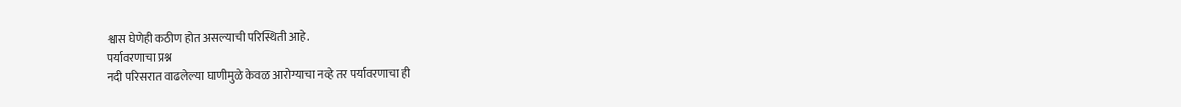श्वास घेणेही कठीण होत असल्याची परिस्थिती आहे.
पर्यावरणाचा प्रश्न
नदी परिसरात वाढलेल्या घाणीमुळे केवळ आरोग्याचा नव्हे तर पर्यावरणाचा ही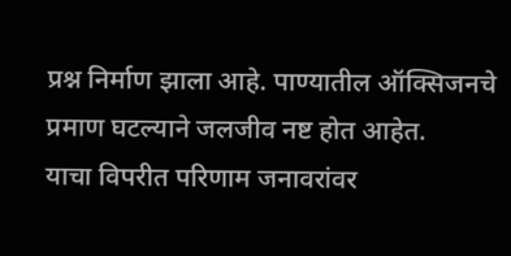प्रश्न निर्माण झाला आहे. पाण्यातील ऑक्सिजनचे प्रमाण घटल्याने जलजीव नष्ट होत आहेत.
याचा विपरीत परिणाम जनावरांवर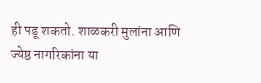ही पडू शकतो. शाळकरी मुलांना आणि ज्येष्ठ नागरिकांना या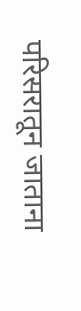परिसरातून जाताना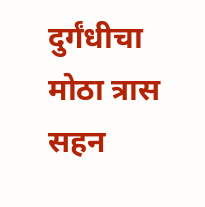दुर्गंधीचा मोठा त्रास सहन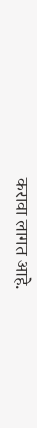करावा लागत आहे.